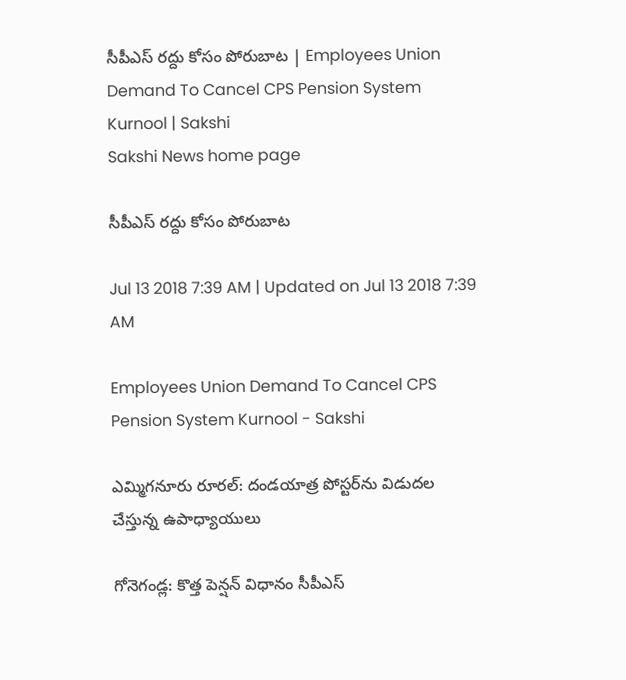సీపీఎస్‌ రద్దు కోసం పోరుబాట | Employees Union Demand To Cancel CPS Pension System Kurnool | Sakshi
Sakshi News home page

సీపీఎస్‌ రద్దు కోసం పోరుబాట

Jul 13 2018 7:39 AM | Updated on Jul 13 2018 7:39 AM

Employees Union Demand To Cancel CPS Pension System Kurnool - Sakshi

ఎమ్మిగనూరు రూరల్‌: దండయాత్ర పోస్టర్‌ను విడుదల చేస్తున్న ఉపాధ్యాయులు

గోనెగండ్ల: కొత్త పెన్షన్‌ విధానం సీపీఎస్‌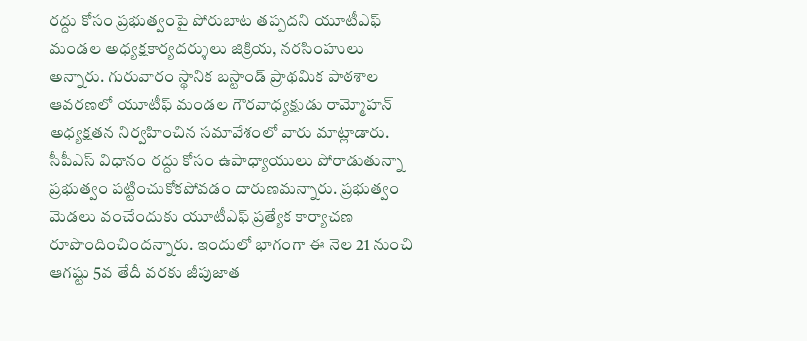రద్దు కోసం ప్రభుత్వంపై పోరుబాట తప్పదని యూటీఎఫ్‌ మండల అధ్యక్షకార్యదర్శులు జిక్రియ, నరసింహులు అన్నారు. గురువారం స్థానిక బస్టాండ్‌ ప్రాథమిక పాఠశాల ఆవరణలో యూటీఫ్‌ మండల గౌరవాధ్యక్షుడు రామ్మోహన్‌ అధ్యక్షతన నిర్వహించిన సమావేశంలో వారు మాట్లాడారు. సీపీఎస్‌ విధానం రద్దు కోసం ఉపాధ్యాయులు పోరాడుతున్నా ప్రభుత్వం పట్టించుకోకపోవడం దారుణమన్నారు. ప్రభుత్వం మెడలు వంచేందుకు యూటీఎఫ్‌ ప్రత్యేక కార్యాచణ రూపొందించిందన్నారు. ఇందులో భాగంగా ఈ నెల 21 నుంచి ఆగష్టు 5వ తేదీ వరకు జీపుజాత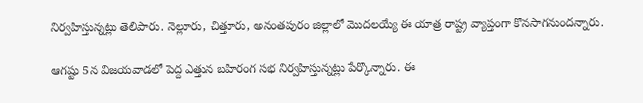నిర్వహిస్తున్నట్లు తెలిపారు. నెల్లూరు, చిత్తూరు, అనంతపురం జిల్లాలో మొదలయ్యే ఈ యాత్ర రాష్ట్ర వ్యాప్తంగా కొనసాగనుందన్నారు.

ఆగష్టు 5న విజయవాడలో పెద్ద ఎత్తున బహిరంగ సభ నిర్వహిస్తున్నట్లు పేర్కొన్నారు. ఈ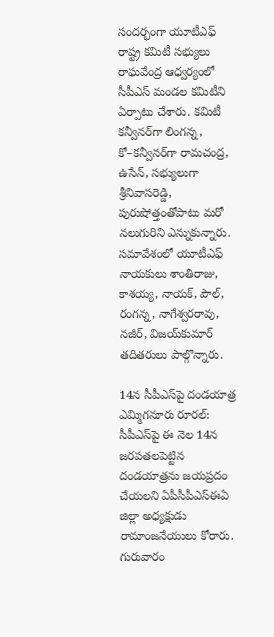సందర్భంగా యూటీఎఫ్‌ రాష్ట్ర కమిటీ సభ్యులు రాఘవేంద్ర ఆధ్వర్యంలో సీపీఎస్‌ మండల కమిటీని ఏర్పాటు చేశారు. కమిటీ కన్వీనర్‌గా లింగన్న, కో–కన్వీనర్‌గా రామచంద్ర, ఉసేన్, సభ్యులుగా శ్రీనివాసరెడ్డి, పురుషోత్తంతోపాటు మరో నలుగురిని ఎన్నుకున్నారు. సమావేశంలో యూటీఎఫ్‌ నాయకులు శాంతిరాజు, కాశయ్య, నాయక్, పౌల్, రంగన్న, నాగేశ్వరరావు, నజీర్, విజయ్‌కుమార్‌ తదితరులు పాల్గొన్నారు.

14న సీపీఎస్‌పై దండయాత్ర
ఎమ్మిగనూరు రూరల్‌: సీపీఎస్‌పై ఈ నెల 14న జరపతలపెట్టిన దండయాత్రను జయప్రదం చేయలని ఏపీసీపీఎస్‌ఈఏ జిల్లా అధ్యక్షుడు రామాంజనేయులు కోరారు. గురువారం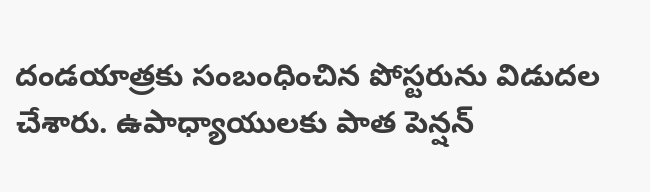దండయాత్రకు సంబంధించిన పోస్టరును విడుదల చేశారు. ఉపాధ్యాయులకు పాత పెన్షన్‌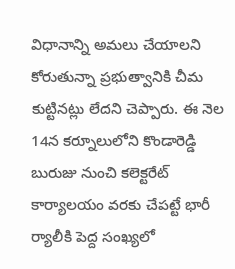విధానాన్ని అమలు చేయాలని కోరుతున్నా ప్రభుత్వానికి చీమ కుట్టినట్లు లేదని చెప్పారు. ఈ నెల 14న కర్నూలులోని కొండారెడ్డి బురుజు నుంచి కలెక్టరేట్‌  కార్యాలయం వరకు చేపట్టే భారీ ర్యాలీకి పెద్ద సంఖ్యలో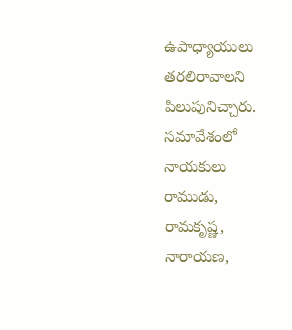ఉపాధ్యాయులు తరలిరావాలని పిలుపునిచ్చారు.  సమావేశంలో నాయకులు రాముడు, రామకృష్ణ,  నారాయణ,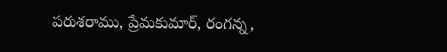పరుశరాము, ప్రేమకుమార్, రంగన్న,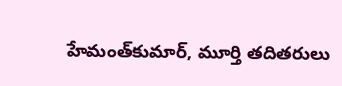హేమంత్‌కుమార్, మూర్తి తదితరులు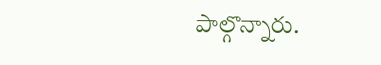పాల్గొన్నారు.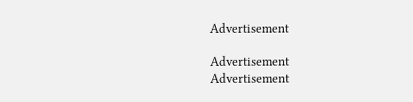Advertisement

Advertisement
Advertisement